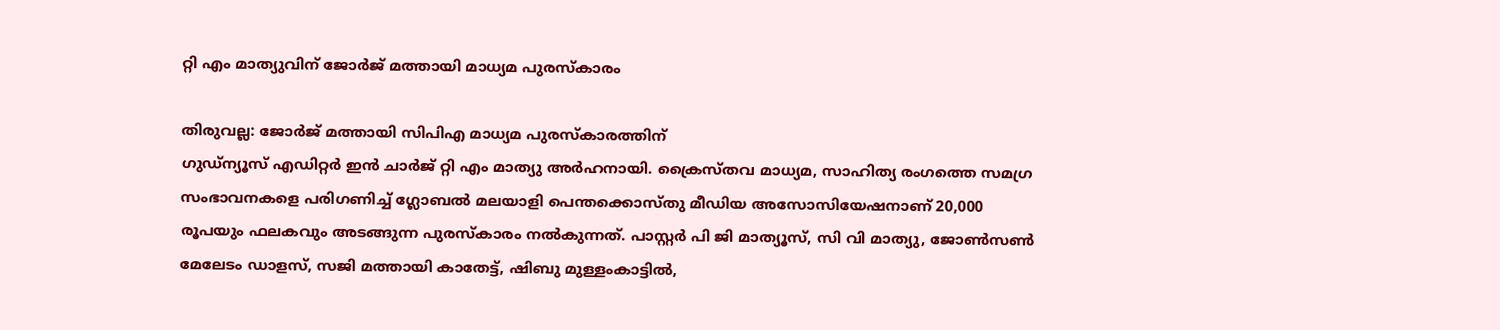റ്റി എം മാത്യുവിന് ജോർജ് മത്തായി മാധ്യമ പുരസ്‌കാരം

തിരുവല്ല: ജോർജ് മത്തായി സിപിഎ മാധ്യമ പുരസ്‌കാരത്തിന്
ഗുഡ്ന്യൂസ് എഡിറ്റർ ഇൻ ചാർജ് റ്റി എം മാത്യു അർഹനായി. ക്രൈസ്തവ മാധ്യമ, സാഹിത്യ രംഗത്തെ സമഗ്ര സംഭാവനകളെ പരിഗണിച്ച് ഗ്ലോബൽ മലയാളി പെന്തക്കൊസ്തു മീഡിയ അസോസിയേഷനാണ് 20,000 രൂപയും ഫലകവും അടങ്ങുന്ന പുരസ്‌കാരം നൽകുന്നത്. പാസ്റ്റർ പി ജി മാത്യൂസ്, സി വി മാത്യു, ജോൺസൺ മേലേടം ഡാളസ്, സജി മത്തായി കാതേട്ട്, ഷിബു മുള്ളംകാട്ടിൽ,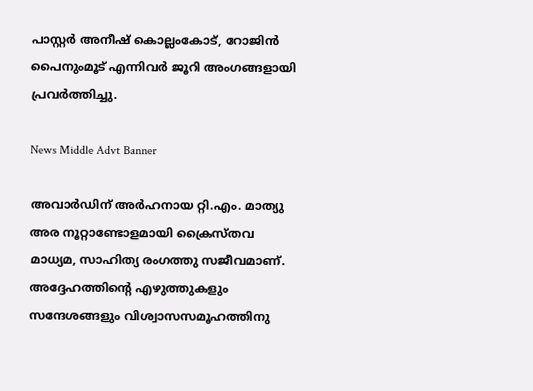പാസ്റ്റർ അനീഷ്‌ കൊല്ലംകോട്, റോജിൻ പൈനുംമൂട് എന്നിവർ ജൂറി അംഗങ്ങളായി പ്രവർത്തിച്ചു.

News Middle Advt Banner

അവാര്‍ഡിന് അര്‍ഹനായ റ്റി.എം. മാത്യു അര നൂറ്റാണ്ടോളമായി ക്രൈസ്തവ മാധ്യമ, സാഹിത്യ രംഗത്തു സജീവമാണ്. അദ്ദേഹത്തിന്‍റെ എഴുത്തുകളും സന്ദേശങ്ങളും വിശ്വാസസമൂഹത്തിനു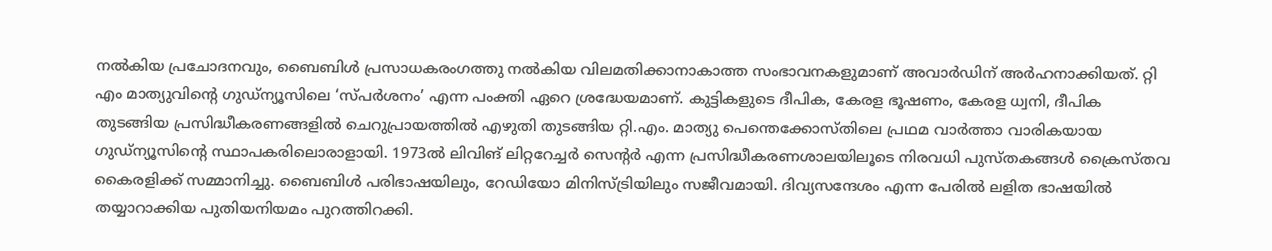നല്‍കിയ പ്രചോദനവും, ബൈബിള്‍ പ്രസാധകരംഗത്തു നല്‍കിയ വിലമതിക്കാനാകാത്ത സംഭാവനകളുമാണ് അവാര്‍ഡിന് അര്‍ഹനാക്കിയത്. റ്റി എം മാത്യുവിന്റെ ഗുഡ്ന്യൂസിലെ ‘സ്പര്‍ശനം’ എന്ന പംക്തി ഏറെ ശ്രദ്ധേയമാണ്. കുട്ടികളുടെ ദീപിക, കേരള ഭൂഷണം, കേരള ധ്വനി, ദീപിക തുടങ്ങിയ പ്രസിദ്ധീകരണങ്ങളില്‍ ചെറുപ്രായത്തില്‍ എഴുതി തുടങ്ങിയ റ്റി.എം. മാത്യു പെന്തെക്കോസ്തിലെ പ്രഥമ വാര്‍ത്താ വാരികയായ ഗുഡ്ന്യൂസിന്‍റെ സ്ഥാപകരിലൊരാളായി. 1973ല്‍ ലിവിങ് ലിറ്ററേച്ചര്‍ സെന്‍റര്‍ എന്ന പ്രസിദ്ധീകരണശാലയിലൂടെ നിരവധി പുസ്തകങ്ങള്‍ ക്രൈസ്തവ കൈരളിക്ക് സമ്മാനിച്ചു. ബൈബിള്‍ പരിഭാഷയിലും, റേഡിയോ മിനിസ്ട്രിയിലും സജീവമായി. ദിവ്യസന്ദേശം എന്ന പേരില്‍ ലളിത ഭാഷയില്‍ തയ്യാറാക്കിയ പുതിയനിയമം പുറത്തിറക്കി.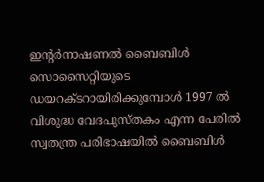ഇന്‍റര്‍നാഷണല്‍ ബൈബിള്‍ സൊസൈറ്റിയുടെ ഡയറക്ടറായിരിക്കുമ്പോള്‍ 1997 ല്‍ വിശുദ്ധ വേദപുസ്തകം എന്ന പേരില്‍ സ്വതന്ത്ര പരിഭാഷയില്‍ ബൈബിള്‍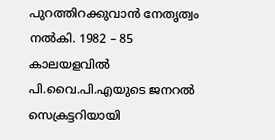പുറത്തിറക്കുവാന്‍ നേതൃത്വം നല്‍കി. 1982 – 85 കാലയളവില്‍ പി.വൈ.പി.എയുടെ ജനറല്‍ സെക്രട്ടറിയായി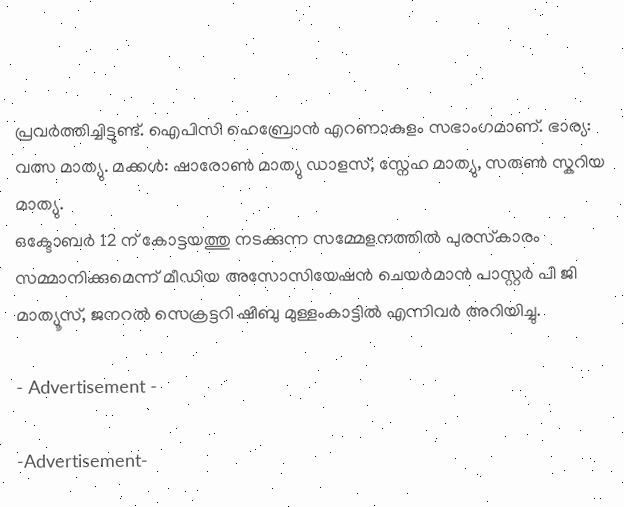പ്രവര്‍ത്തിച്ചിട്ടുണ്ട്. ഐപിസി ഹെബ്രോന്‍ എറണാകുളം സഭാംഗമാണ്. ഭാര്യ: വത്സ മാത്യു. മക്കള്‍: ഷാരോണ്‍ മാത്യു ഡാളസ്, സ്നേഹ മാത്യു, സരുണ്‍ സ്കറിയ മാത്യു.
ഒക്ടോബർ 12 ന് കോട്ടയത്തു നടക്കുന്ന സമ്മേളനത്തിൽ പുരസ്‌കാരം സമ്മാനിക്കുമെന്ന് മീഡിയ അസോസിയേഷൻ ചെയർമാൻ പാസ്റ്റർ പി ജി മാത്യൂസ്, ജനറൽ സെക്രട്ടറി ഷിബു മുള്ളംകാട്ടിൽ എന്നിവർ അറിയിച്ചു.

- Advertisement -

-Advertisement-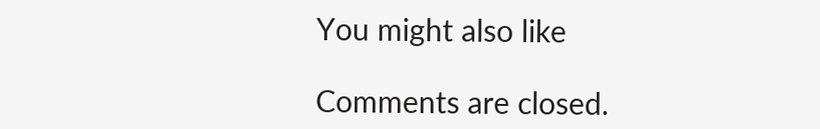You might also like

Comments are closed.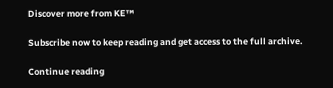Discover more from KE™

Subscribe now to keep reading and get access to the full archive.

Continue reading